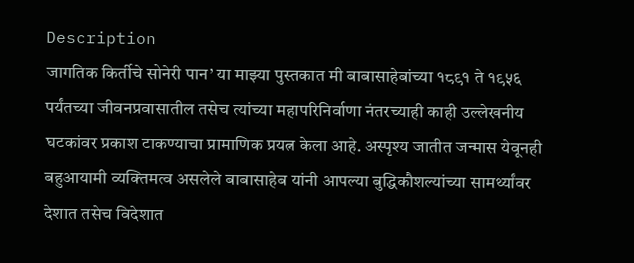Description
जागतिक किर्तीचे सोनेरी पान’ या माझ्या पुस्तकात मी बाबासाहेबांच्या १८९१ ते १९५६ पर्यंतच्या जीवनप्रवासातील तसेच त्यांच्या महापरिनिर्वाणा नंतरच्याही काही उल्लेखनीय घटकांवर प्रकाश टाकण्याचा प्रामाणिक प्रयत्न केला आहे. अस्पृश्य जातीत जन्मास येवूनही बहुआयामी व्यक्तिमत्व असलेले बाबासाहेब यांनी आपल्या बुद्धिकौशल्यांच्या सामर्थ्यांवर देशात तसेच विदेशात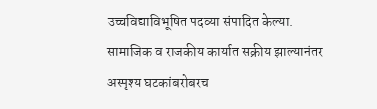उच्चविद्याविभूषित पदव्या संपादित केल्या. सामाजिक व राजकीय कार्यात सक्रीय झाल्यानंतर अस्पृश्य घटकांबरोबरच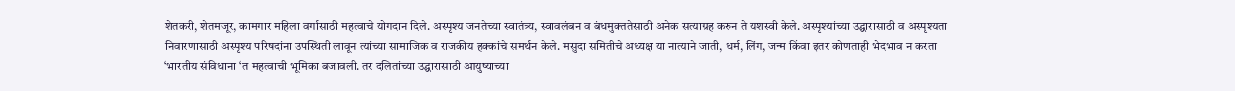शेतकरी, शेतमजूर, कामगार महिला वर्गासाठी महत्वाचे योगदान दिले. अस्पृश्य जनतेच्या स्वातंत्र्य, स्वावलंबन व बंधमुक्ततेसाठी अनेक सत्याग्रह करुन ते यशस्वी केले. अस्पृश्यांच्या उद्घारासाठी व अस्पृश्यता निवारणासाठी अस्पृश्य परिषदांना उपस्थिती लावून त्यांच्या सामाजिक व राजकीय हक्कांचे समर्थन केले. मसुदा समितीचे अध्यक्ष या नात्याने जाती, धर्म, लिंग, जन्म किंवा इतर कोणताही भेदभाव न करता ‘भारतीय संविधाना ‘त महत्वाची भूमिका बजावली. तर दलितांच्या उद्घारासाठी आयुष्याच्या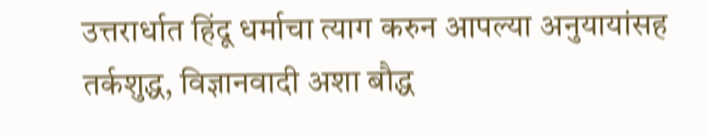उत्तरार्धात हिंदू धर्माचा त्याग करुन आपल्या अनुयायांसह तर्कशुद्ध, विज्ञानवादी अशा बौद्ध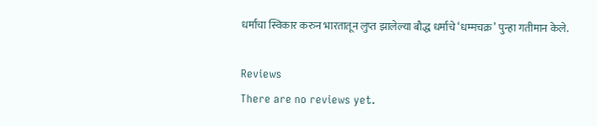धर्माचा स्विकार करुन भारतातून लुप्त झालेल्या बौद्ध धर्माचे ‘धम्मचक्र’ पुन्हा गतीमान केले.

Reviews
There are no reviews yet.